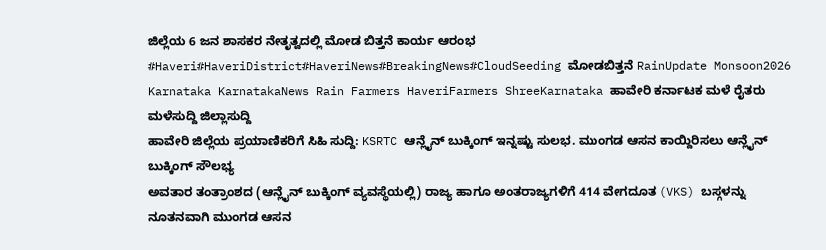ಜಿಲ್ಲೆಯ 6 ಜನ ಶಾಸಕರ ನೇತೃತ್ವದಲ್ಲಿ ಮೋಡ ಬಿತ್ತನೆ ಕಾರ್ಯ ಆರಂಭ #Haveri#HaveriDistrict#HaveriNews#BreakingNews#CloudSeeding ಮೋಡಬಿತ್ತನೆ RainUpdate Monsoon2026 Karnataka KarnatakaNews Rain Farmers HaveriFarmers ShreeKarnataka ಹಾವೇರಿ ಕರ್ನಾಟಕ ಮಳೆ ರೈತರು ಮಳೆಸುದ್ದಿ ಜಿಲ್ಲಾಸುದ್ದಿ
ಹಾವೇರಿ ಜಿಲ್ಲೆಯ ಪ್ರಯಾಣಿಕರಿಗೆ ಸಿಹಿ ಸುದ್ದಿ: KSRTC ಆನ್ಲೈನ್ ಬುಕ್ಕಿಂಗ್ ಇನ್ನಷ್ಟು ಸುಲಭ. ಮುಂಗಡ ಆಸನ ಕಾಯ್ದಿರಿಸಲು ಆನ್ಲೈನ್ ಬುಕ್ಕಿಂಗ್ ಸೌಲಭ್ಯ
ಅವತಾರ ತಂತ್ರಾಂಶದ (ಆನ್ಲೈನ್ ಬುಕ್ಕಿಂಗ್ ವ್ಯವಸ್ಥೆಯಲ್ಲಿ) ರಾಜ್ಯ ಹಾಗೂ ಅಂತರಾಜ್ಯಗಳಿಗೆ 414 ವೇಗದೂತ (VKS) ಬಸ್ಗಳನ್ನು ನೂತನವಾಗಿ ಮುಂಗಡ ಆಸನ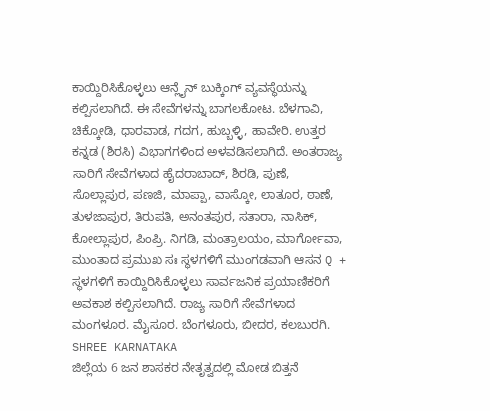ಕಾಯ್ದಿರಿಸಿಕೊಳ್ಳಲು ಆನ್ಲೈನ್ ಬುಕ್ಕಿಂಗ್ ವ್ಯವಸ್ಥೆಯನ್ನು ಕಲ್ಪಿಸಲಾಗಿದೆ. ಈ ಸೇವೆಗಳನ್ನು ಬಾಗಲಕೋಟ. ಬೆಳಗಾವಿ, ಚಿಕ್ಕೋಡಿ, ಧಾರವಾಡ, ಗದಗ, ಹುಬ್ಬಳ್ಳಿ, ಹಾವೇರಿ. ಉತ್ತರ ಕನ್ನಡ (ಶಿರಸಿ) ವಿಭಾಗಗಳಿಂದ ಅಳವಡಿಸಲಾಗಿದೆ. ಅಂತರಾಜ್ಯ ಸಾರಿಗೆ ಸೇವೆಗಳಾದ ಹೈದರಾಬಾದ್, ಶಿರಡಿ, ಪುಣೆ, ಸೊಲ್ಲಾಪುರ, ಪಣಜಿ, ಮಾಪ್ಪಾ, ವಾಸ್ಕೋ, ಲಾತೂರ, ಠಾಣೆ, ತುಳಜಾಪುರ, ತಿರುಪತಿ, ಅನಂತಪುರ, ಸತಾರಾ, ನಾಸಿಕ್, ಕೋಲ್ಲಾಪುರ, ಪಿಂಪ್ರಿ. ನಿಗಡಿ, ಮಂತ್ರಾಲಯಂ, ಮಾರ್ಗೋವಾ, ಮುಂತಾದ ಪ್ರಮುಖ ಸಃ ಸ್ಥಳಗಳಿಗೆ ಮುಂಗಡವಾಗಿ ಆಸನ Q + ಸ್ಥಳಗಳಿಗೆ ಕಾಯ್ದಿರಿಸಿಕೊಳ್ಳಲು ಸಾರ್ವಜನಿಕ ಪ್ರಯಾಣಿಕರಿಗೆ ಅವಕಾಶ ಕಲ್ಪಿಸಲಾಗಿದೆ. ರಾಜ್ಯ ಸಾರಿಗೆ ಸೇವೆಗಳಾದ ಮಂಗಳೂರ. ಮೈಸೂರ. ಬೆಂಗಳೂರು, ಬೀದರ, ಕಲಬುರಗಿ.
SHREE KARNATAKA
ಜಿಲ್ಲೆಯ 6 ಜನ ಶಾಸಕರ ನೇತೃತ್ವದಲ್ಲಿ ಮೋಡ ಬಿತ್ತನೆ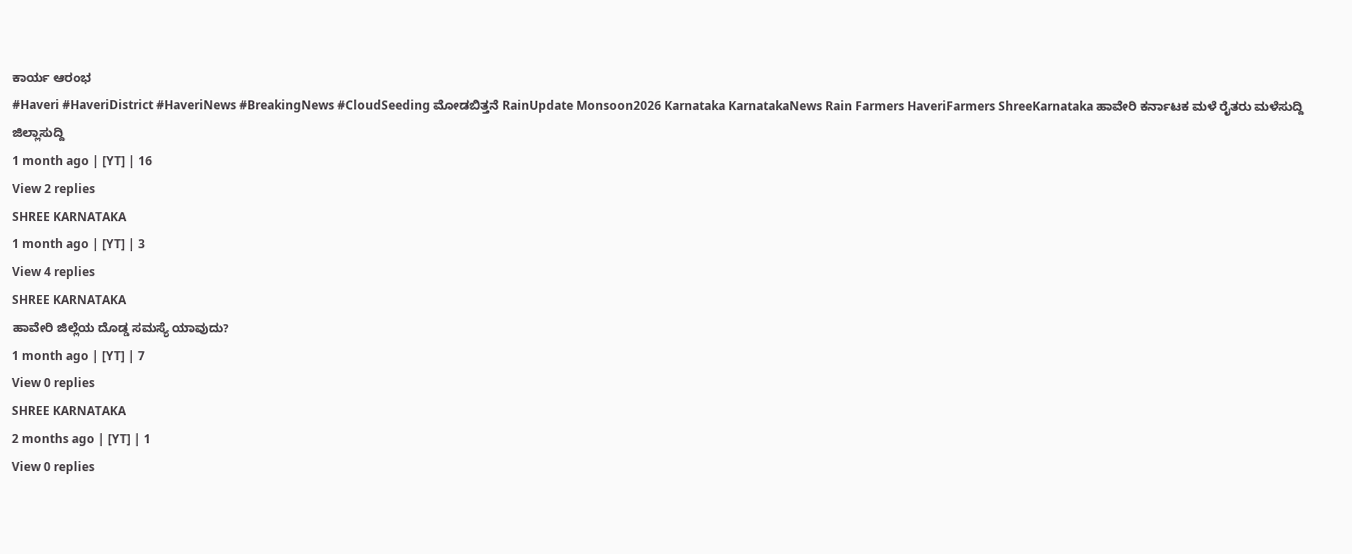ಕಾರ್ಯ ಆರಂಭ
#Haveri #HaveriDistrict #HaveriNews #BreakingNews #CloudSeeding ಮೋಡಬಿತ್ತನೆ RainUpdate Monsoon2026 Karnataka KarnatakaNews Rain Farmers HaveriFarmers ShreeKarnataka ಹಾವೇರಿ ಕರ್ನಾಟಕ ಮಳೆ ರೈತರು ಮಳೆಸುದ್ದಿ ಜಿಲ್ಲಾಸುದ್ದಿ
1 month ago | [YT] | 16
View 2 replies
SHREE KARNATAKA
1 month ago | [YT] | 3
View 4 replies
SHREE KARNATAKA
ಹಾವೇರಿ ಜಿಲ್ಲೆಯ ದೊಡ್ಡ ಸಮಸ್ಯೆ ಯಾವುದು?
1 month ago | [YT] | 7
View 0 replies
SHREE KARNATAKA
2 months ago | [YT] | 1
View 0 replies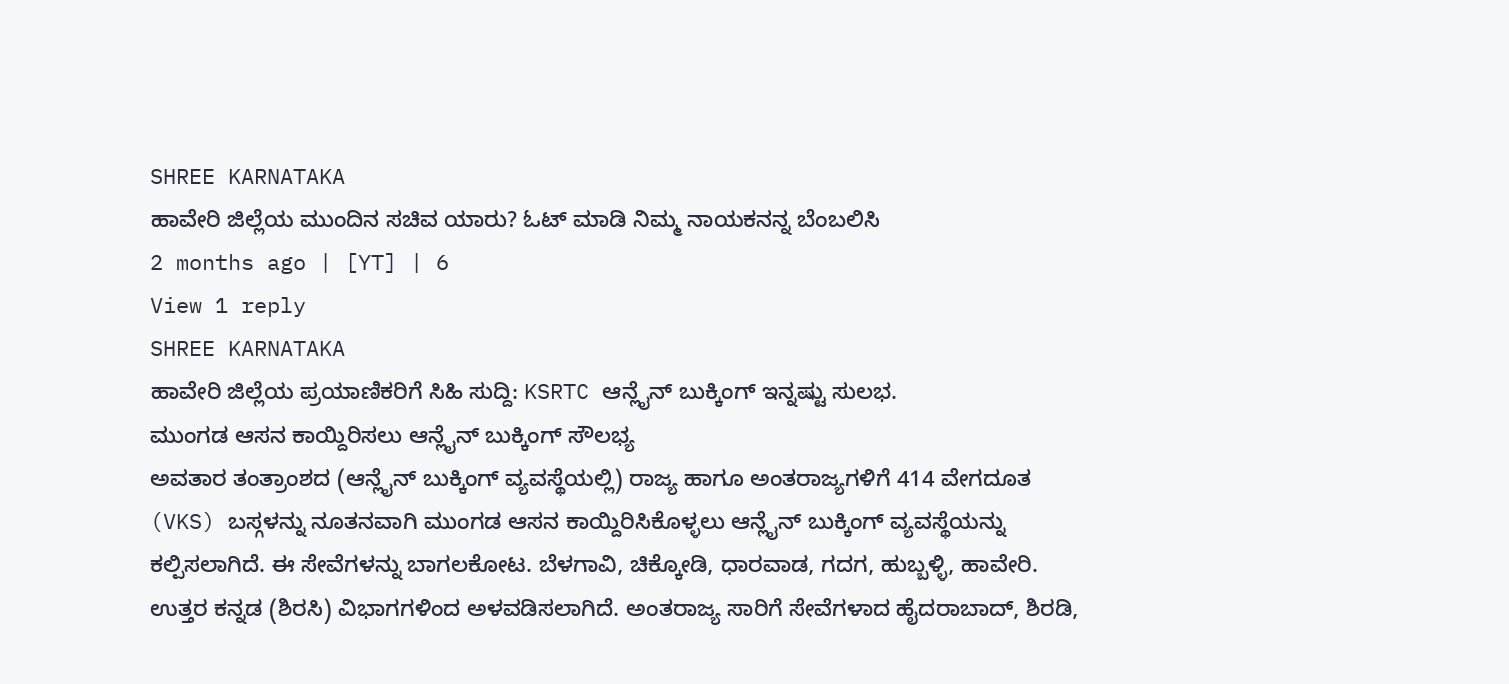SHREE KARNATAKA
ಹಾವೇರಿ ಜಿಲ್ಲೆಯ ಮುಂದಿನ ಸಚಿವ ಯಾರು? ಓಟ್ ಮಾಡಿ ನಿಮ್ಮ ನಾಯಕನನ್ನ ಬೆಂಬಲಿಸಿ
2 months ago | [YT] | 6
View 1 reply
SHREE KARNATAKA
ಹಾವೇರಿ ಜಿಲ್ಲೆಯ ಪ್ರಯಾಣಿಕರಿಗೆ ಸಿಹಿ ಸುದ್ದಿ: KSRTC ಆನ್ಲೈನ್ ಬುಕ್ಕಿಂಗ್ ಇನ್ನಷ್ಟು ಸುಲಭ.
ಮುಂಗಡ ಆಸನ ಕಾಯ್ದಿರಿಸಲು ಆನ್ಲೈನ್ ಬುಕ್ಕಿಂಗ್ ಸೌಲಭ್ಯ
ಅವತಾರ ತಂತ್ರಾಂಶದ (ಆನ್ಲೈನ್ ಬುಕ್ಕಿಂಗ್ ವ್ಯವಸ್ಥೆಯಲ್ಲಿ) ರಾಜ್ಯ ಹಾಗೂ ಅಂತರಾಜ್ಯಗಳಿಗೆ 414 ವೇಗದೂತ (VKS) ಬಸ್ಗಳನ್ನು ನೂತನವಾಗಿ ಮುಂಗಡ ಆಸನ ಕಾಯ್ದಿರಿಸಿಕೊಳ್ಳಲು ಆನ್ಲೈನ್ ಬುಕ್ಕಿಂಗ್ ವ್ಯವಸ್ಥೆಯನ್ನು ಕಲ್ಪಿಸಲಾಗಿದೆ. ಈ ಸೇವೆಗಳನ್ನು ಬಾಗಲಕೋಟ. ಬೆಳಗಾವಿ, ಚಿಕ್ಕೋಡಿ, ಧಾರವಾಡ, ಗದಗ, ಹುಬ್ಬಳ್ಳಿ, ಹಾವೇರಿ. ಉತ್ತರ ಕನ್ನಡ (ಶಿರಸಿ) ವಿಭಾಗಗಳಿಂದ ಅಳವಡಿಸಲಾಗಿದೆ. ಅಂತರಾಜ್ಯ ಸಾರಿಗೆ ಸೇವೆಗಳಾದ ಹೈದರಾಬಾದ್, ಶಿರಡಿ,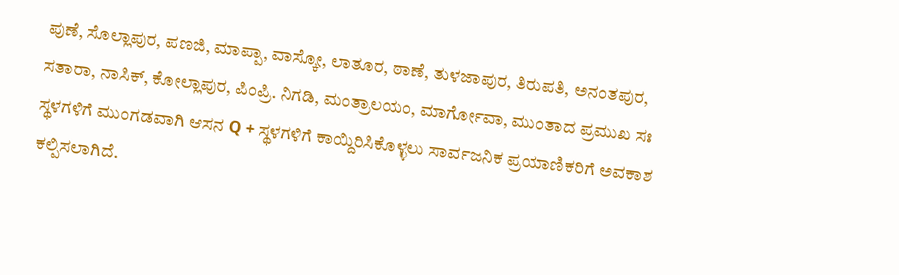ಪುಣೆ, ಸೊಲ್ಲಾಪುರ, ಪಣಜಿ, ಮಾಪ್ಪಾ, ವಾಸ್ಕೋ, ಲಾತೂರ, ಠಾಣೆ, ತುಳಜಾಪುರ, ತಿರುಪತಿ, ಅನಂತಪುರ, ಸತಾರಾ, ನಾಸಿಕ್, ಕೋಲ್ಲಾಪುರ, ಪಿಂಪ್ರಿ. ನಿಗಡಿ, ಮಂತ್ರಾಲಯಂ, ಮಾರ್ಗೋವಾ, ಮುಂತಾದ ಪ್ರಮುಖ ಸಃ ಸ್ಥಳಗಳಿಗೆ ಮುಂಗಡವಾಗಿ ಆಸನ Q + ಸ್ಥಳಗಳಿಗೆ ಕಾಯ್ದಿರಿಸಿಕೊಳ್ಳಲು ಸಾರ್ವಜನಿಕ ಪ್ರಯಾಣಿಕರಿಗೆ ಅವಕಾಶ ಕಲ್ಪಿಸಲಾಗಿದೆ.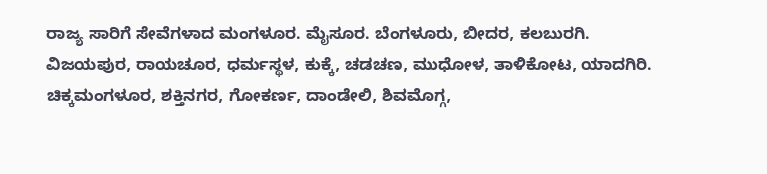ರಾಜ್ಯ ಸಾರಿಗೆ ಸೇವೆಗಳಾದ ಮಂಗಳೂರ. ಮೈಸೂರ. ಬೆಂಗಳೂರು, ಬೀದರ, ಕಲಬುರಗಿ.
ವಿಜಯಪುರ, ರಾಯಚೂರ, ಧರ್ಮಸ್ಥಳ, ಕುಕ್ಕೆ, ಚಡಚಣ, ಮುಧೋಳ, ತಾಳಿಕೋಟ, ಯಾದಗಿರಿ.
ಚಿಕ್ಕಮಂಗಳೂರ, ಶಕ್ತಿನಗರ, ಗೋಕರ್ಣ, ದಾಂಡೇಲಿ, ಶಿವಮೊಗ್ಗ,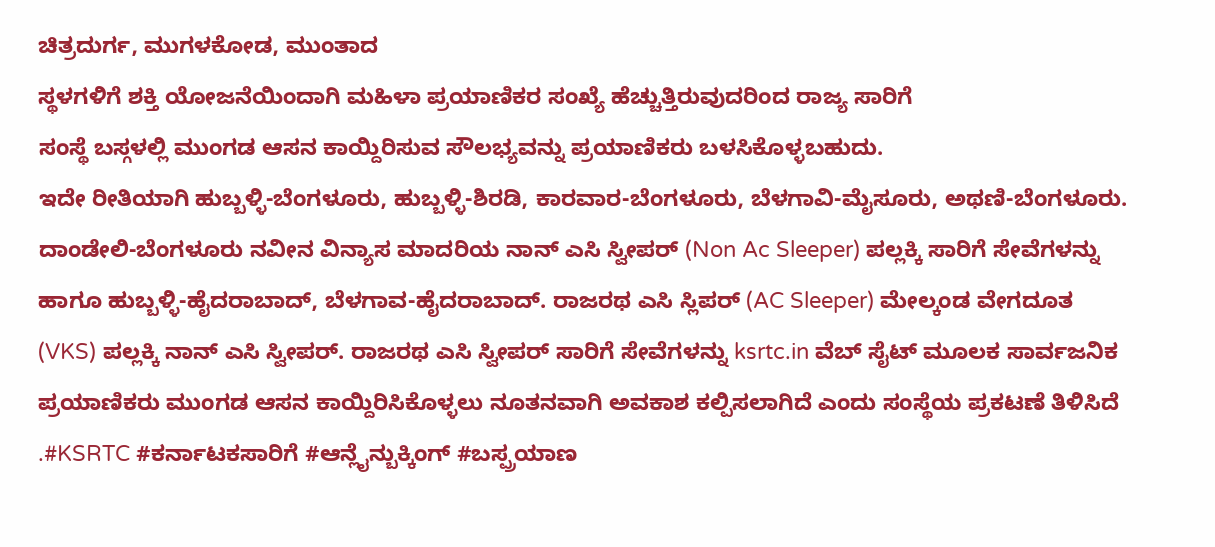ಚಿತ್ರದುರ್ಗ, ಮುಗಳಕೋಡ, ಮುಂತಾದ
ಸ್ಥಳಗಳಿಗೆ ಶಕ್ತಿ ಯೋಜನೆಯಿಂದಾಗಿ ಮಹಿಳಾ ಪ್ರಯಾಣಿಕರ ಸಂಖ್ಯೆ ಹೆಚ್ಚುತ್ತಿರುವುದರಿಂದ ರಾಜ್ಯ ಸಾರಿಗೆ
ಸಂಸ್ಥೆ ಬಸ್ಗಳಲ್ಲಿ ಮುಂಗಡ ಆಸನ ಕಾಯ್ದಿರಿಸುವ ಸೌಲಭ್ಯವನ್ನು ಪ್ರಯಾಣಿಕರು ಬಳಸಿಕೊಳ್ಳಬಹುದು.
ಇದೇ ರೀತಿಯಾಗಿ ಹುಬ್ಬಳ್ಳಿ-ಬೆಂಗಳೂರು, ಹುಬ್ಬಳ್ಳಿ-ಶಿರಡಿ, ಕಾರವಾರ-ಬೆಂಗಳೂರು, ಬೆಳಗಾವಿ-ಮೈಸೂರು, ಅಥಣಿ-ಬೆಂಗಳೂರು. ದಾಂಡೇಲಿ-ಬೆಂಗಳೂರು ನವೀನ ವಿನ್ಯಾಸ ಮಾದರಿಯ ನಾನ್ ಎಸಿ ಸ್ವೀಪರ್ (Non Ac Sleeper) ಪಲ್ಲಕ್ಕಿ ಸಾರಿಗೆ ಸೇವೆಗಳನ್ನು ಹಾಗೂ ಹುಬ್ಬಳ್ಳಿ-ಹೈದರಾಬಾದ್, ಬೆಳಗಾವ-ಹೈದರಾಬಾದ್. ರಾಜರಥ ಎಸಿ ಸ್ಲಿಪರ್ (AC Sleeper) ಮೇಲ್ಕಂಡ ವೇಗದೂತ (VKS) ಪಲ್ಲಕ್ಕಿ ನಾನ್ ಎಸಿ ಸ್ವೀಪರ್. ರಾಜರಥ ಎಸಿ ಸ್ವೀಪರ್ ಸಾರಿಗೆ ಸೇವೆಗಳನ್ನು ksrtc.in ವೆಬ್ ಸೈಟ್ ಮೂಲಕ ಸಾರ್ವಜನಿಕ ಪ್ರಯಾಣಿಕರು ಮುಂಗಡ ಆಸನ ಕಾಯ್ದಿರಿಸಿಕೊಳ್ಳಲು ನೂತನವಾಗಿ ಅವಕಾಶ ಕಲ್ಪಿಸಲಾಗಿದೆ ಎಂದು ಸಂಸ್ಥೆಯ ಪ್ರಕಟಣೆ ತಿಳಿಸಿದೆ
.#KSRTC #ಕರ್ನಾಟಕಸಾರಿಗೆ #ಆನ್ಲೈನ್ಬುಕ್ಕಿಂಗ್ #ಬಸ್ಪ್ರಯಾಣ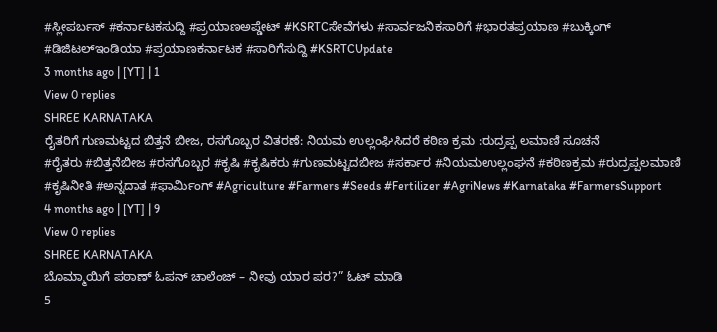#ಸ್ಲೀಪರ್ಬಸ್ #ಕರ್ನಾಟಕಸುದ್ದಿ #ಪ್ರಯಾಣಅಪ್ಡೇಟ್ #KSRTCಸೇವೆಗಳು #ಸಾರ್ವಜನಿಕಸಾರಿಗೆ #ಭಾರತಪ್ರಯಾಣ #ಬುಕ್ಕಿಂಗ್ #ಡಿಜಿಟಲ್ಇಂಡಿಯಾ #ಪ್ರಯಾಣಕರ್ನಾಟಕ #ಸಾರಿಗೆಸುದ್ದಿ #KSRTCUpdate
3 months ago | [YT] | 1
View 0 replies
SHREE KARNATAKA
ರೈತರಿಗೆ ಗುಣಮಟ್ಟದ ಬಿತ್ತನೆ ಬೀಜ, ರಸಗೊಬ್ಬರ ವಿತರಣೆ: ನಿಯಮ ಉಲ್ಲಂಘಿಸಿದರೆ ಕಠಿಣ ಕ್ರಮ :ರುದ್ರಪ್ಪ ಲಮಾಣಿ ಸೂಚನೆ
#ರೈತರು #ಬಿತ್ತನೆಬೀಜ #ರಸಗೊಬ್ಬರ #ಕೃಷಿ #ಕೃಷಿಕರು #ಗುಣಮಟ್ಟದಬೀಜ #ಸರ್ಕಾರ #ನಿಯಮಉಲ್ಲಂಘನೆ #ಕಠಿಣಕ್ರಮ #ರುದ್ರಪ್ಪಲಮಾಣಿ #ಕೃಷಿನೀತಿ #ಅನ್ನದಾತ #ಫಾರ್ಮಿಂಗ್ #Agriculture #Farmers #Seeds #Fertilizer #AgriNews #Karnataka #FarmersSupport
4 months ago | [YT] | 9
View 0 replies
SHREE KARNATAKA
ಬೊಮ್ಮಾಯಿಗೆ ಪಠಾಣ್ ಓಪನ್ ಚಾಲೆಂಜ್ – ನೀವು ಯಾರ ಪರ?” ಓಟ್ ಮಾಡಿ
5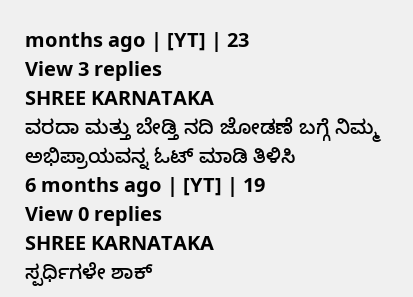months ago | [YT] | 23
View 3 replies
SHREE KARNATAKA
ವರದಾ ಮತ್ತು ಬೇಡ್ತಿ ನದಿ ಜೋಡಣೆ ಬಗ್ಗೆ ನಿಮ್ಮ ಅಭಿಪ್ರಾಯವನ್ನ ಓಟ್ ಮಾಡಿ ತಿಳಿಸಿ
6 months ago | [YT] | 19
View 0 replies
SHREE KARNATAKA
ಸ್ಪರ್ಧಿಗಳೇ ಶಾಕ್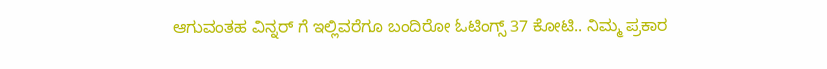ಆಗುವಂತಹ ವಿನ್ನರ್ ಗೆ ಇಲ್ಲಿವರೆಗೂ ಬಂದಿರೋ ಓಟಿಂಗ್ಸ್ 37 ಕೋಟಿ.. ನಿಮ್ಮ ಪ್ರಕಾರ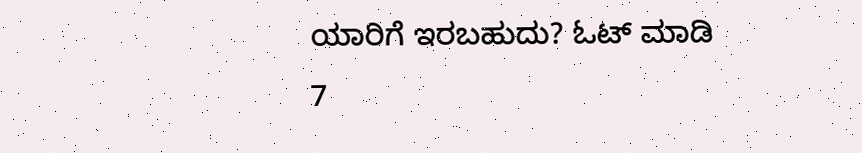ಯಾರಿಗೆ ಇರಬಹುದು? ಓಟ್ ಮಾಡಿ
7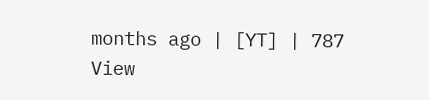months ago | [YT] | 787
View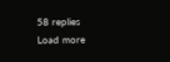58 replies
Load more